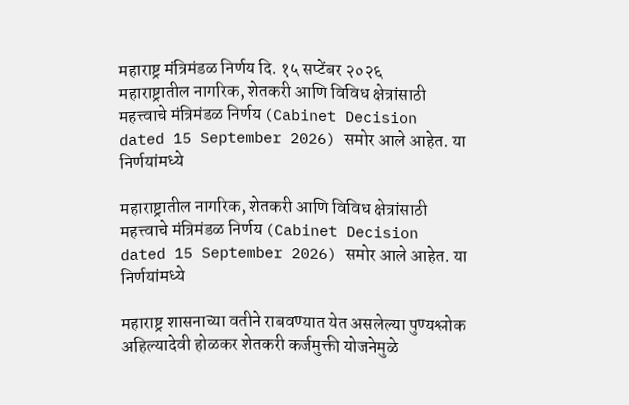महाराष्ट्र मंत्रिमंडळ निर्णय दि. १५ सप्टेंबर २०२६
महाराष्ट्रातील नागरिक, शेतकरी आणि विविध क्षेत्रांसाठी महत्त्वाचे मंत्रिमंडळ निर्णय (Cabinet Decision dated 15 September 2026) समोर आले आहेत. या निर्णयांमध्ये

महाराष्ट्रातील नागरिक, शेतकरी आणि विविध क्षेत्रांसाठी महत्त्वाचे मंत्रिमंडळ निर्णय (Cabinet Decision dated 15 September 2026) समोर आले आहेत. या निर्णयांमध्ये

महाराष्ट्र शासनाच्या वतीने राबवण्यात येत असलेल्या पुण्यश्लोक अहिल्यादेवी होळकर शेतकरी कर्जमुक्ती योजनेमुळे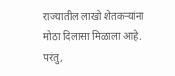राज्यातील लाखो शेतकऱ्यांना मोठा दिलासा मिळाला आहे. परंतु,